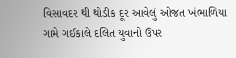વિસાવદર થી થોડીક દૂર આવેલું ઓજત ખંભાળિયા ગામે ગઈકાલે દલિત યુવાનો ઉપર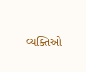વ્યક્તિઓ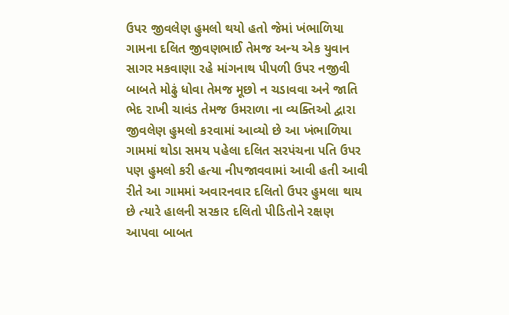ઉપર જીવલેણ હુમલો થયો હતો જેમાં ખંભાળિયા ગામના દલિત જીવણભાઈ તેમજ અન્ય એક યુવાન સાગર મકવાણા રહે માંગનાથ પીપળી ઉપર નજીવી બાબતે મોઢું ધોવા તેમજ મૂછો ન ચડાવવા અને જાતિ ભેદ રાખી ચાવંડ તેમજ ઉમરાળા ના વ્યક્તિઓ દ્વારા જીવલેણ હુમલો કરવામાં આવ્યો છે આ ખંભાળિયા ગામમાં થોડા સમય પહેલા દલિત સરપંચના પતિ ઉપર પણ હુમલો કરી હત્યા નીપજાવવામાં આવી હતી આવી રીતે આ ગામમાં અવારનવાર દલિતો ઉપર હુમલા થાય છે ત્યારે હાલની સરકાર દલિતો પીડિતોને રક્ષણ આપવા બાબત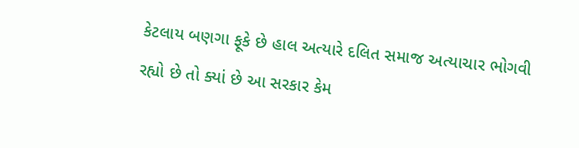કેટલાય બણગા ફૂકે છે હાલ અત્યારે દલિત સમાજ અત્યાચાર ભોગવી રહ્યો છે તો ક્યાં છે આ સરકાર કેમ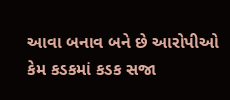આવા બનાવ બને છે આરોપીઓ કેમ કડકમાં કડક સજા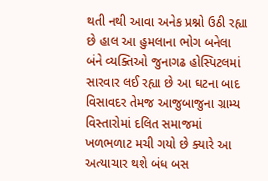થતી નથી આવા અનેક પ્રશ્નો ઉઠી રહ્યા છે હાલ આ હુમલાના ભોગ બનેલા બંને વ્યક્તિઓ જુનાગઢ હોસ્પિટલમાં સારવાર લઈ રહ્યા છે આ ઘટના બાદ વિસાવદર તેમજ આજુબાજુના ગ્રામ્ય વિસ્તારોમાં દલિત સમાજમાં ખળભળાટ મચી ગયો છે ક્યારે આ અત્યાચાર થશે બંધ બસ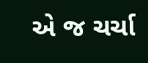એ જ ચર્ચા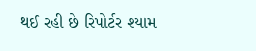થઈ રહી છે રિપોર્ટર શ્યામ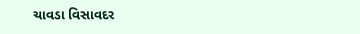ચાવડા વિસાવદર